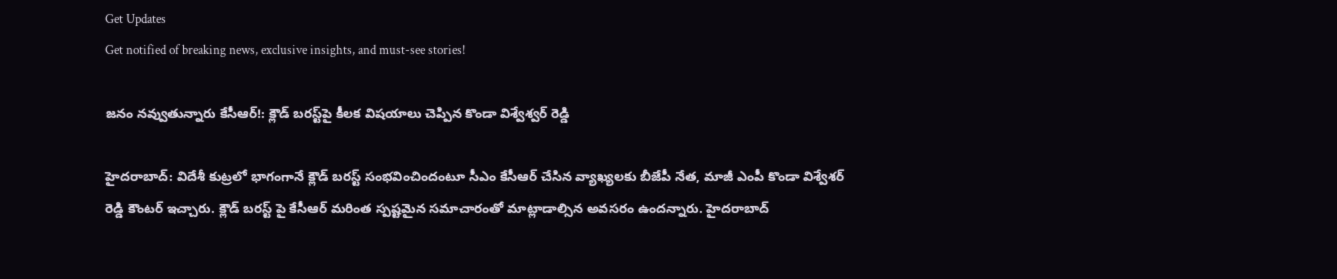Get Updates
Get notified of breaking news, exclusive insights, and must-see stories!

జనం నవ్వుతున్నారు కేసీఆర్!: క్లౌడ్ బరస్ట్‌పై కీలక విషయాలు చెప్పిన కొండా విశ్వేశ్వర్ రెడ్డి

హైదరాబాద్: విదేశీ కుట్రలో భాగంగానే క్లౌడ్ బరస్ట్ సంభవించిందంటూ సీఎం కేసీఆర్ చేసిన వ్యాఖ్యలకు బీజేపీ నేత, మాజీ ఎంపీ కొండా విశ్వేశర్ రెడ్డి కౌంటర్ ఇచ్చారు. క్లౌడ్ బరస్ట్ పై కేసీఆర్ మరింత స్పష్టమైన సమాచారంతో మాట్లాడాల్సిన అవసరం ఉందన్నారు. హైదరాబాద్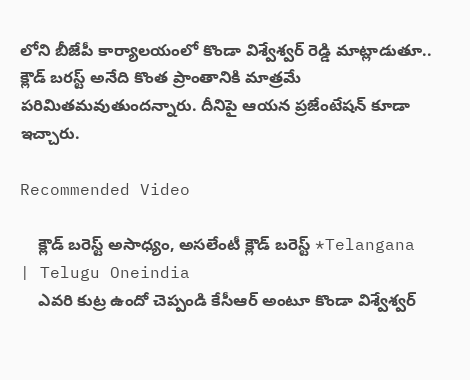లోని బీజేపీ కార్యాలయంలో కొండా విశ్వేశ్వర్ రెడ్డి మాట్లాడుతూ.. క్లౌడ్ బరస్ట్ అనేది కొంత ప్రాంతానికి మాత్రమే పరిమితమవుతుందన్నారు. దీనిపై ఆయన ప్రజేంటేషన్ కూడా ఇచ్చారు.

Recommended Video

    క్లౌడ్ బరెస్ట్ అసాధ్యం, అసలేంటీ క్లౌడ్ బరెస్ట్ *Telangana | Telugu Oneindia
    ఎవరి కుట్ర ఉందో చెప్పండి కేసీఆర్ అంటూ కొండా విశ్వేశ్వర్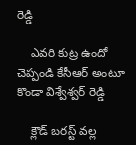రెడ్డి

    ఎవరి కుట్ర ఉందో చెప్పండి కేసీఆర్ అంటూ కొండా విశ్వేశ్వర్ రెడ్డి

    క్లౌడ్ బరస్ట్ వల్ల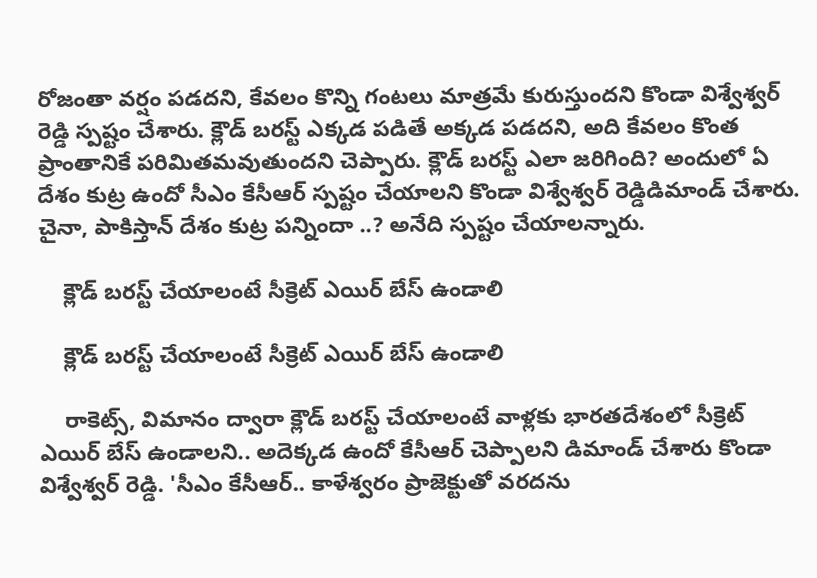రోజంతా వర్షం పడదని, కేవలం కొన్ని గంటలు మాత్రమే కురుస్తుందని కొండా విశ్వేశ్వర్ రెడ్డి స్పష్టం చేశారు. క్లౌడ్ బరస్ట్ ఎక్కడ పడితే అక్కడ పడదని, అది కేవలం కొంత ప్రాంతానికే పరిమితమవుతుందని చెప్పారు. క్లౌడ్ బరస్ట్‌ ఎలా జరిగింది? అందులో ఏ దేశం కుట్ర ఉందో సీఎం కేసీఆర్ స్పష్టం చేయాలని కొండా విశ్వేశ్వర్ రెడ్డిడిమాండ్ చేశారు. చైనా, పాకిస్తాన్ దేశం కుట్ర పన్నిందా ..? అనేది స్పష్టం చేయాలన్నారు.

    క్లౌడ్ బరస్ట్ చేయాలంటే సీక్రెట్ ఎయిర్ బేస్ ఉండాలి

    క్లౌడ్ బరస్ట్ చేయాలంటే సీక్రెట్ ఎయిర్ బేస్ ఉండాలి

    రాకెట్స్, విమానం ద్వారా క్లౌడ్ బరస్ట్ చేయాలంటే వాళ్లకు భారతదేశంలో సీక్రెట్ ఎయిర్ బేస్ ఉండాలని.. అదెక్కడ ఉందో కేసీఆర్ చెప్పాలని డిమాండ్ చేశారు కొండా విశ్వేశ్వర్ రెడ్డి. 'సీఎం కేసీఆర్.. కాళేశ్వరం ప్రాజెక్టుతో వరదను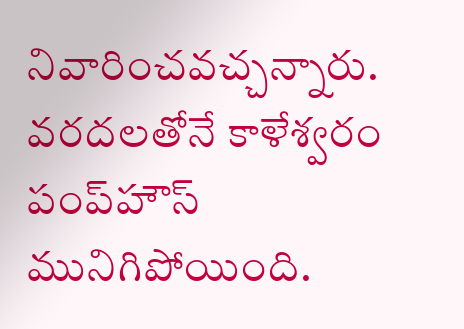నివారించవచ్చన్నారు. వరదలతోనే కాళేశ్వరం పంప్‌హౌస్ మునిగిపోయింది.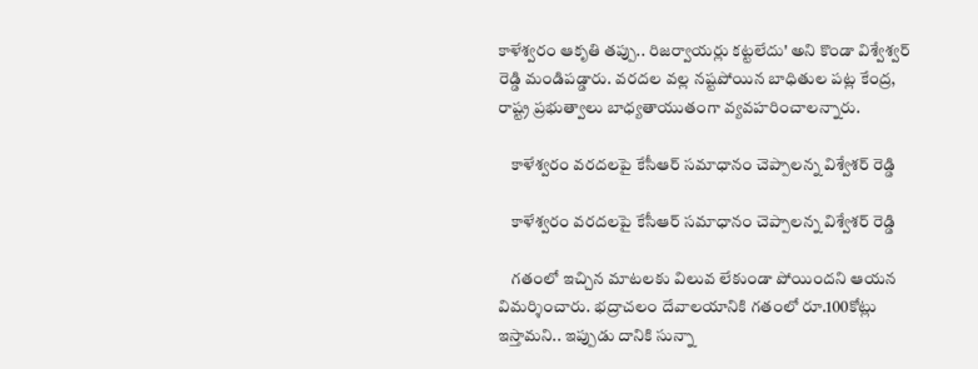కాళేశ్వరం ఆకృతి తప్పు.. రిజర్వాయర్లు కట్టలేదు' అని కొండా విశ్వేశ్వర్ రెడ్డి మండిపడ్డారు. వరదల వల్ల నష్టపోయిన బాధితుల పట్ల కేంద్ర, రాష్ట్ర ప్రభుత్వాలు బాధ్యతాయుతంగా వ్యవహరించాలన్నారు.

    కాళేశ్వరం వరదలపై కేసీఆర్ సమాధానం చెప్పాలన్న విశ్వేశర్ రెడ్డి

    కాళేశ్వరం వరదలపై కేసీఆర్ సమాధానం చెప్పాలన్న విశ్వేశర్ రెడ్డి

    గతంలో ఇచ్చిన మాటలకు విలువ లేకుండా పోయిందని ఆయన విమర్శించారు. భద్రాచలం దేవాలయానికి గతంలో రూ.100కోట్లు ఇస్తామని.. ఇప్పుడు దానికి సున్నా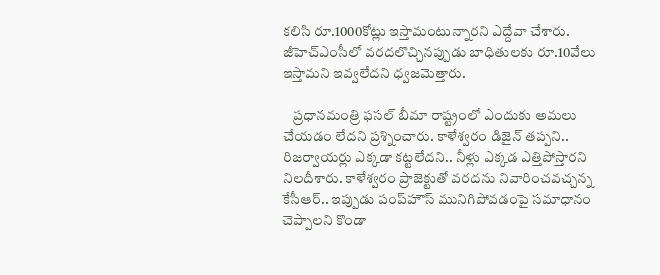కలిసి రూ.1000కోట్లు ఇస్తామంటున్నారని ఎద్దేవా చేశారు. జీహెచ్‌ఎంసీలో వరదలొచ్చినప్పుడు బాధితులకు రూ.10వేలు ఇస్తామని ఇవ్వలేదని ధ్వజమెత్తారు.

    ప్రధానమంత్రి ఫసల్‌ బీమా రాష్ట్రంలో ఎందుకు అమలు చేయడం లేదని ప్రశ్నించారు. కాళేశ్వరం డిజైన్‌ తప్పని.. రిజర్వాయర్లు ఎక్కడా కట్టలేదని.. నీళ్లు ఎక్కడ ఎత్తిపోస్తారని నిలదీశారు. కాళేశ్వరం ప్రాజెక్టుతో వరదను నివారించవచ్చన్న కేసీఆర్.. ఇప్పుడు పంప్‌హౌస్ మునిగిపోవడంపై సమాధానం చెప్పాలని కొండా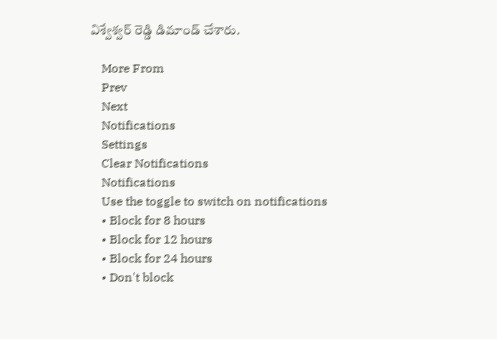విశ్వేశ్వర్ రెడ్డి డిమాండ్ చేశారు.

    More From
    Prev
    Next
    Notifications
    Settings
    Clear Notifications
    Notifications
    Use the toggle to switch on notifications
    • Block for 8 hours
    • Block for 12 hours
    • Block for 24 hours
    • Don't block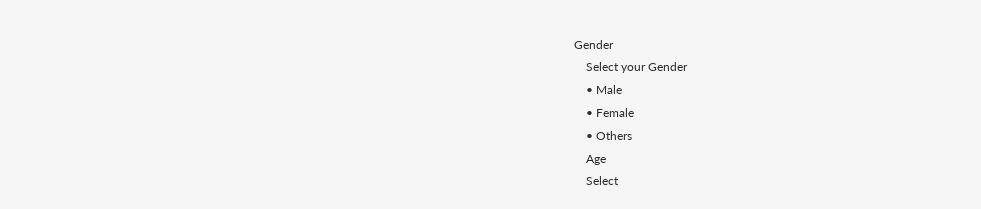Gender
    Select your Gender
    • Male
    • Female
    • Others
    Age
    Select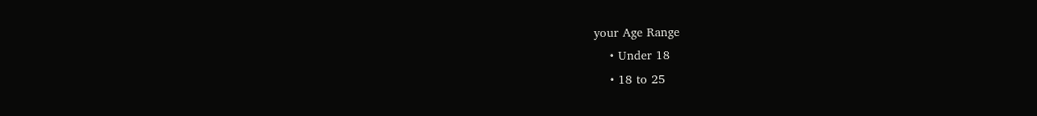your Age Range
    • Under 18
    • 18 to 25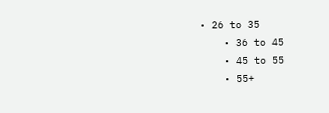• 26 to 35
    • 36 to 45
    • 45 to 55
    • 55+